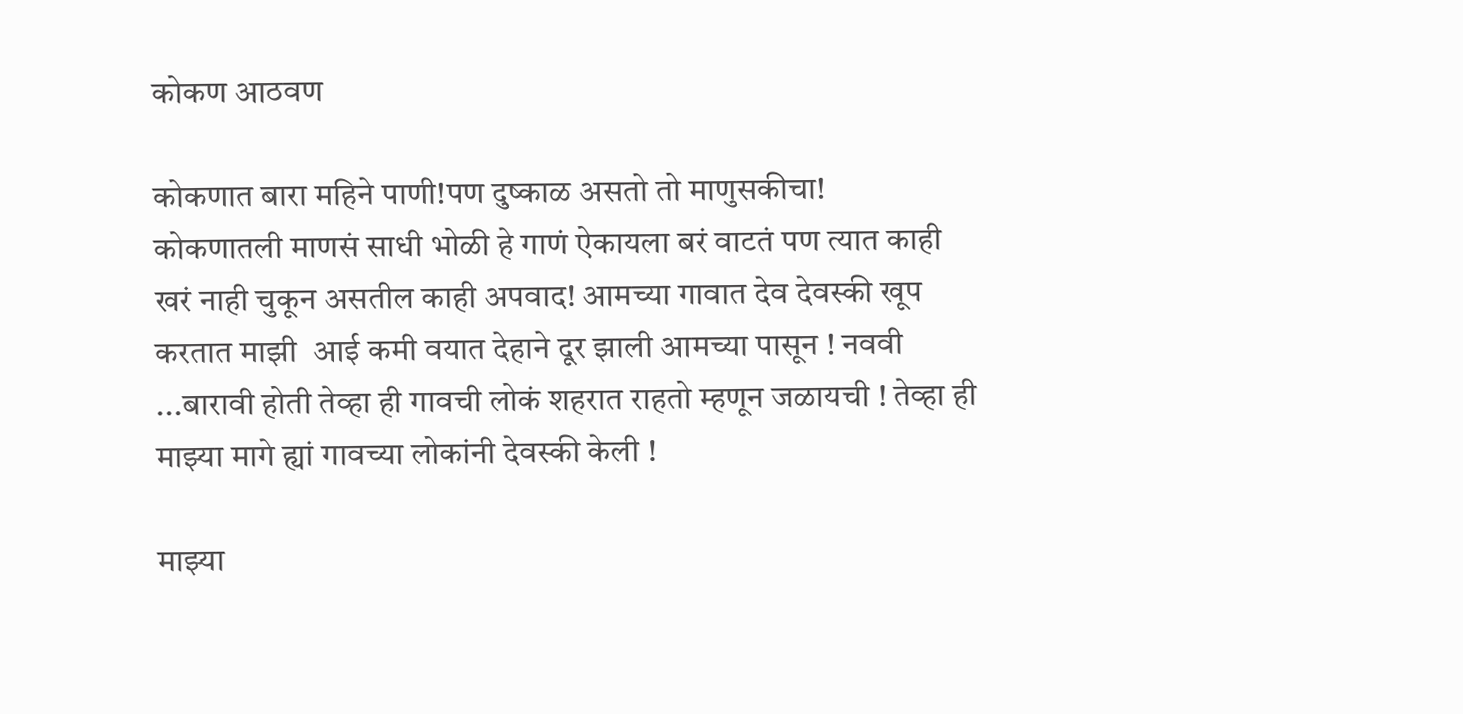कोकण आठवण

कोकणात बारा महिने पाणी!पण दुष्काळ असतो तो माणुसकीचा!
कोकणातली माणसं साधी भोळी हे गाणं ऐकायला बरं वाटतं पण त्यात काही खरं नाही चुकून असतील काही अपवाद! आमच्या गावात देव देवस्की खूप करतात माझी  आई कमी वयात देहाने दूर झाली आमच्या पासून ! नववी ...बारावी होती तेव्हा ही गावची लोकं शहरात राहतो म्हणून जळायची ! तेव्हा ही माझ्या मागे ह्यां गावच्या लोकांनी देवस्की केली !

माझ्या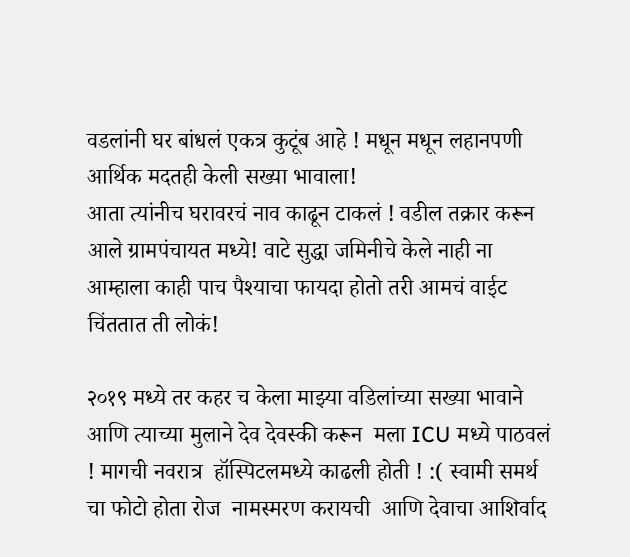वडलांनी घर बांधलं एकत्र कुटूंब आहे ! मधून मधून लहानपणी आर्थिक मदतही केली सख्या भावाला!
आता त्यांनीच घरावरचं नाव काढून टाकलं ! वडील तक्रार करून आले ग्रामपंचायत मध्ये! वाटे सुद्धा जमिनीचे केले नाही ना आम्हाला काही पाच पैश्याचा फायदा होतो तरी आमचं वाईट चिंततात ती लोकं!

२०१९ मध्ये तर कहर च केला माझ्या वडिलांच्या सख्या भावाने आणि त्याच्या मुलाने देव देवस्की करून  मला ICU मध्ये पाठवलं ! मागची नवरात्र  हॉस्पिटलमध्ये काढली होती ! :( स्वामी समर्थ चा फोटो होता रोज  नामस्मरण करायची  आणि देवाचा आशिर्वाद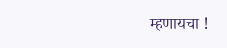म्हणायचा !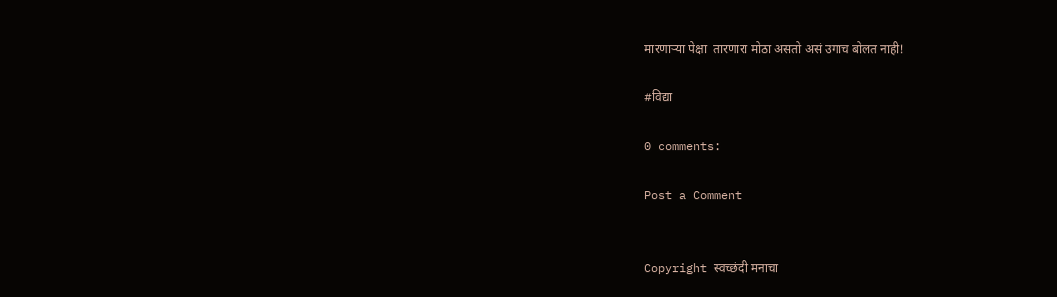मारणाऱ्या पेक्षा  तारणारा मोठा असतो असं उगाच बोलत नाही!

#विद्या

0 comments:

Post a Comment


Copyright स्वच्छंदी मनाचा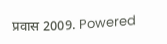प्रवास 2009. Powered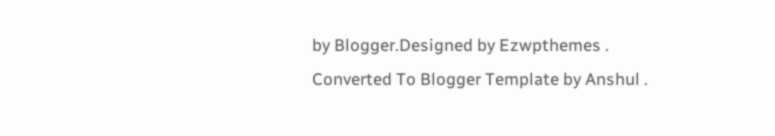by Blogger.Designed by Ezwpthemes .
Converted To Blogger Template by Anshul .